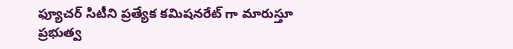ఫ్యూచర్ సిటీని ప్రత్యేక కమిషనరేట్ గా మారుస్తూ ప్రభుత్వ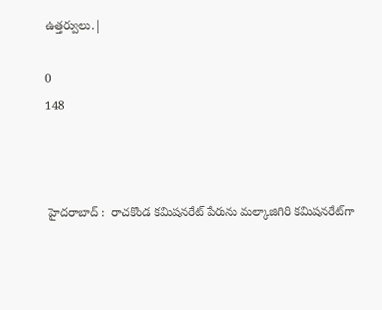ఉత్తర్వులు.|

0
148



 హైదరాబాద్ :  రాచకొండ కమిషనరేట్ పేరును మల్కాజిగిరి కమిషనరేట్‌గా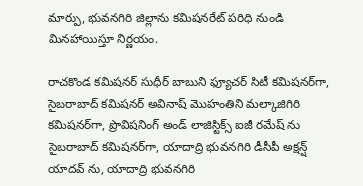మార్పు, భువనగిరి జిల్లాను కమిషనరేట్ పరిధి నుండి మినహాయిస్తూ నిర్ణయం.

రాచకొండ కమిషనర్ సుధీర్ బాబుని ఫ్యూచర్ సిటీ కమిషనర్‌గా, సైబరాబాద్ కమిషనర్ అవినాష్ మొహంతిని మల్కాజిగిరి కమిషనర్‌గా, ప్రొవిషనింగ్ అండ్ లాజిస్టిక్స్ ఐజీ రమేష్ ను సైబరాబాద్ కమిషనర్‌గా, యాదాద్రి భువనగిరి డీసీపీ అక్షన్ష్ యాదవ్ ను, యాదాద్రి భువనగిరి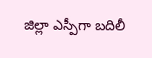జిల్లా ఎస్పీగా బదిలీ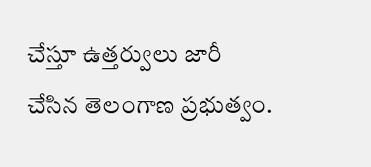చేస్తూ ఉత్తర్వులు జారీ చేసిన తెలంగాణ ప్రభుత్వం.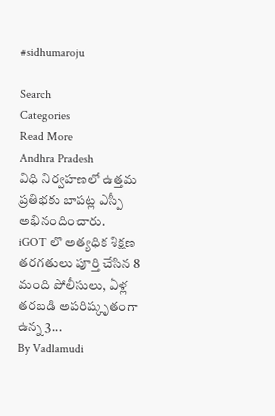#sidhumaroju

Search
Categories
Read More
Andhra Pradesh
విధి నిర్వహణలో ఉత్తమ ప్రతిభకు బాపట్ల ఎస్పీ అభినందించారు.
iGOT లొ అత్యధిక శిక్షణ తరగతులు పూర్తి చేసిన 8 మంది పోలీసులు, ఏళ్ల తరబడి అపరిష్కృతంగా ఉన్న 3...
By Vadlamudi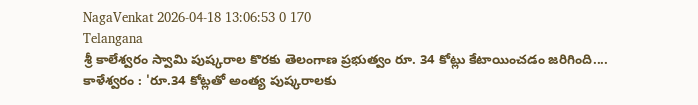NagaVenkat 2026-04-18 13:06:53 0 170
Telangana
శ్రీ కాలేశ్వరం స్వామి పుష్కరాల కొరకు తెలంగాణ ప్రభుత్వం రూ. 34 కోట్లు కేటాయించడం జరిగింది....
కాళేశ్వరం : 'రూ.34 కోట్లతో అంత్య పుష్కరాలకు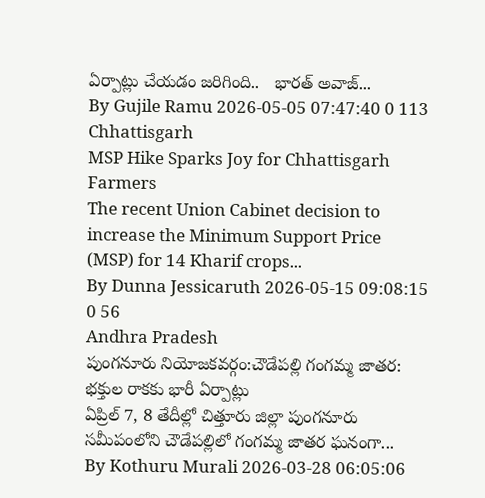ఏర్పాట్లు చేయడం జరిగింది..   భారత్ అవాజ్...
By Gujile Ramu 2026-05-05 07:47:40 0 113
Chhattisgarh
MSP Hike Sparks Joy for Chhattisgarh Farmers
The recent Union Cabinet decision to increase the Minimum Support Price (MSP) for 14 Kharif crops...
By Dunna Jessicaruth 2026-05-15 09:08:15 0 56
Andhra Pradesh
పుంగనూరు నియోజకవర్గం:చౌడేపల్లి గంగమ్మ జాతర: భక్తుల రాకకు భారీ ఏర్పాట్లు
ఏప్రిల్ 7, 8 తేదీల్లో చిత్తూరు జిల్లా పుంగనూరు సమీపంలోని చౌడేపల్లిలో గంగమ్మ జాతర ఘనంగా...
By Kothuru Murali 2026-03-28 06:05:06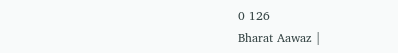0 126
Bharat Aawaz |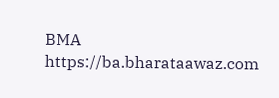BMA https://ba.bharataawaz.com